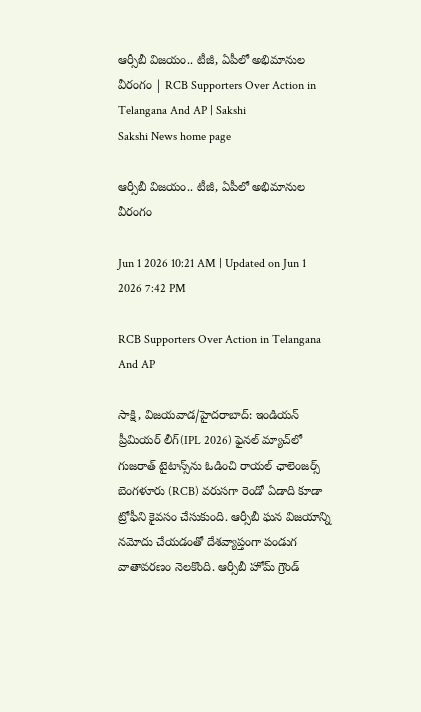ఆర్సీబీ విజయం.. టీజీ, ఏపీలో అభిమానుల వీరంగం | RCB Supporters Over Action in Telangana And AP | Sakshi
Sakshi News home page

ఆర్సీబీ విజయం.. టీజీ, ఏపీలో అభిమానుల వీరంగం

Jun 1 2026 10:21 AM | Updated on Jun 1 2026 7:42 PM

RCB Supporters Over Action in Telangana And AP

సాక్షి, విజయవాడ/హైదరాబాద్‌: ఇండియన్ ప్రీమియర్ లీగ్(IPL 2026) ఫైనల్‌ మ్యాచ్‌లో గుజరాత్ టైటాన్స్‌ను ఓడించి రాయల్ ఛాలెంజర్స్ బెంగళూరు (RCB) వరుసగా రెండో ఏడాది కూడా ట్రోఫీని కైవసం చేసుకుంది. ఆర్సీబీ ఘన విజయాన్ని నమోదు చేయడంతో దేశవ్యాప్తంగా పండుగ వాతావరణం నెలకొంది. ఆర్సీబీ హోమ్ గ్రౌండ్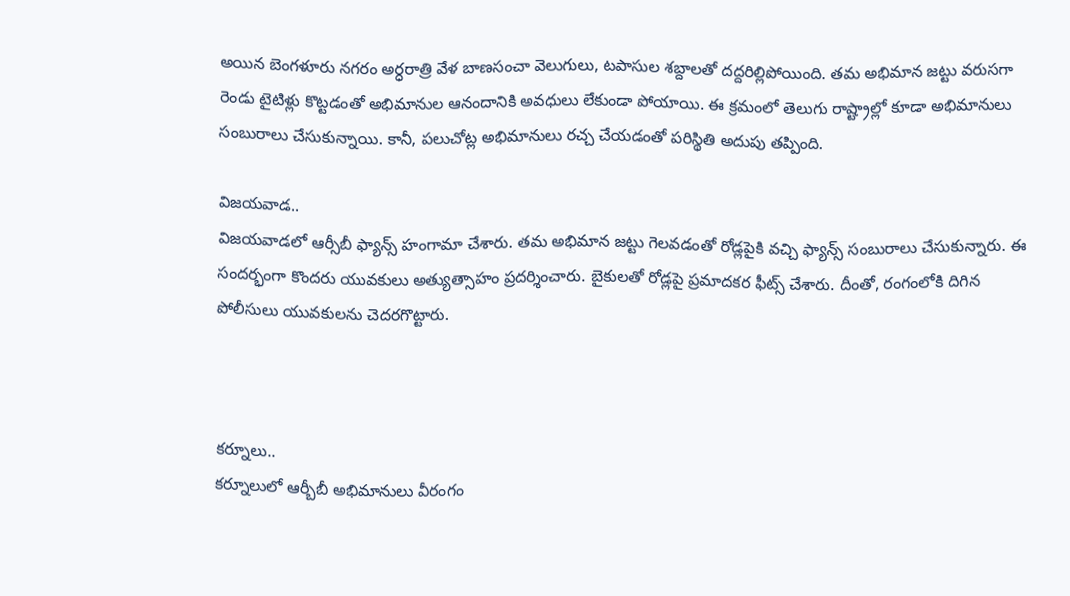అయిన బెంగళూరు నగరం అర్ధరాత్రి వేళ బాణసంచా వెలుగులు, టపాసుల శబ్దాలతో దద్దరిల్లిపోయింది. తమ అభిమాన జట్టు వరుసగా రెండు టైటిళ్లు కొట్టడంతో అభిమానుల ఆనందానికి అవధులు లేకుండా పోయాయి. ఈ క్రమంలో తెలుగు రాష్ట్రాల్లో కూడా అభిమానులు సంబురాలు చేసుకున్నాయి. కానీ, పలుచోట్ల అభిమానులు రచ్చ చేయడంతో పరిస్థితి అదుపు తప్పింది.

విజయవాడ..
విజయవాడలో ఆర్సీబీ ఫ్యాన్స్ హంగామా చేశారు. తమ అభిమాన జట్టు గెలవడంతో రోడ్లపైకి వచ్చి ఫ్యాన్స్‌ సంబురాలు చేసుకున్నారు. ఈ సందర్భంగా కొందరు యువకులు అత్యుత్సాహం ప్రదర్శించారు. బైకులతో రోడ్లపై ప్రమాదకర ఫీట్స్ చేశారు. దీంతో, రంగంలోకి దిగిన పోలీసులు యువకులను చెదరగొట్టారు.



కర్నూలు..
కర్నూలులో ఆర్బీబీ అభిమానులు వీరంగం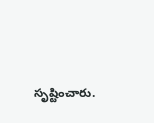సృష్టించారు.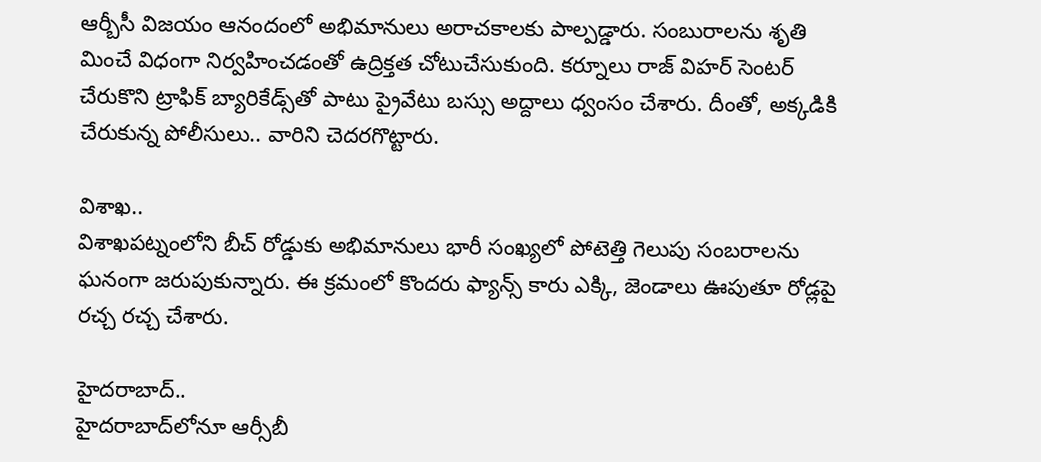ఆర్బీసీ విజయం ఆనందంలో అభిమానులు అరాచకాలకు పాల్పడ్డారు. సంబురాలను శృతి మించే విధంగా నిర్వహించడంతో ఉద్రిక్తత చోటుచేసుకుంది. కర్నూలు రాజ్ విహర్ సెంటర్ చేరుకొని ట్రాఫిక్ బ్యారికేడ్స్‌తో పాటు ప్రైవేటు బస్సు అద్దాలు ధ్వంసం చేశారు. దీంతో, అక్కడికి చేరుకున్న పోలీసులు.. వారిని చెదరగొట్టారు.

విశాఖ..
విశాఖపట్నంలోని బీచ్ రోడ్డుకు అభిమానులు భారీ సంఖ్యలో పోటెత్తి గెలుపు సంబరాలను ఘనంగా జరుపుకున్నారు. ఈ క్రమంలో కొందరు ఫ్యాన్స్ కారు ఎక్కి, జెండాలు ఊపుతూ రోడ్లపై రచ్చ రచ్చ చేశారు.

హైదరాబాద్‌..
హైదరాబాద్‌లోనూ ఆర్సీబీ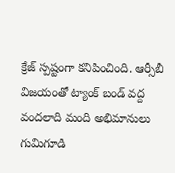క్రేజ్ స్పష్టంగా కనిపించింది. ఆ‍ర్సీబీ విజయంతో ట్యాంక్ బండ్ వద్ద వందలాది మంది అభిమానులు గుమిగూడి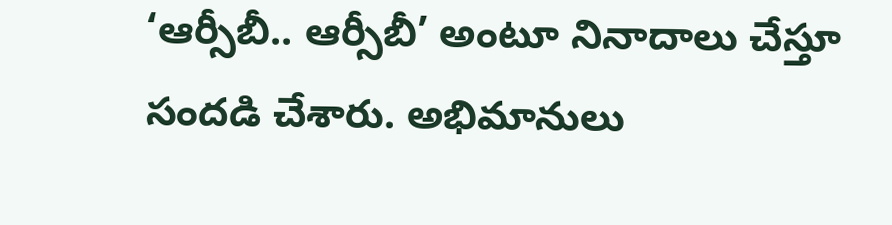‘ఆర్సీబీ.. ఆర్సీబీ’ అంటూ నినాదాలు చేస్తూ సందడి చేశారు. అభిమానులు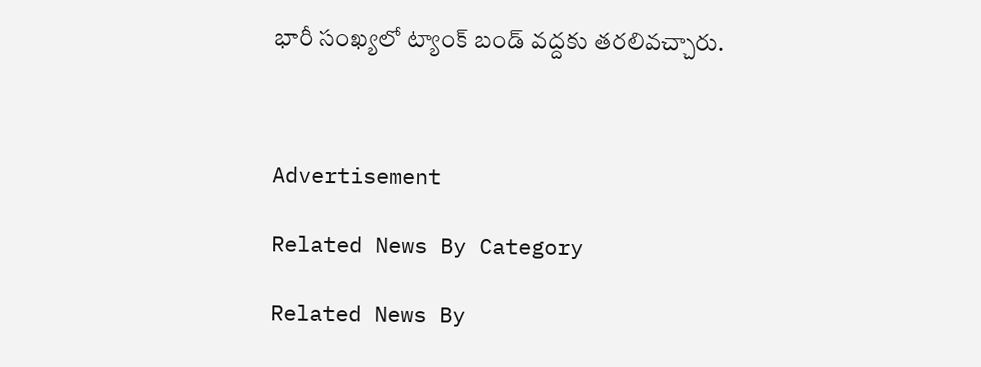భారీ సంఖ్యలో ట్యాంక్‌ బండ్‌ వద్దకు తరలివచ్చారు.



Advertisement

Related News By Category

Related News By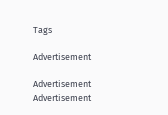Tags

Advertisement

Advertisement
Advertisement